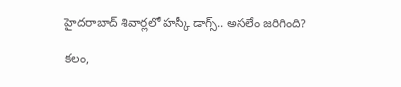హైదరాబాద్ శివార్లలో హస్కీ డాగ్స్.. అసలేం జరిగింది?

కలం,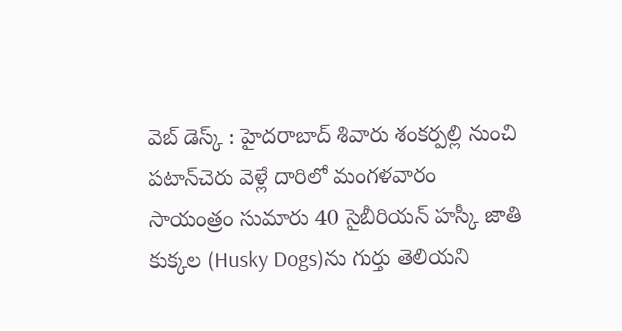వెబ్‌ డెస్క్ : హైదరాబాద్ శివారు శంకర్పల్లి నుంచి పటాన్‌చెరు వెళ్లే దారిలో మంగళవారం సాయంత్రం సుమారు 40 సైబీరియన్ హస్కీ జాతి కుక్కల (Husky Dogs)ను గుర్తు తెలియని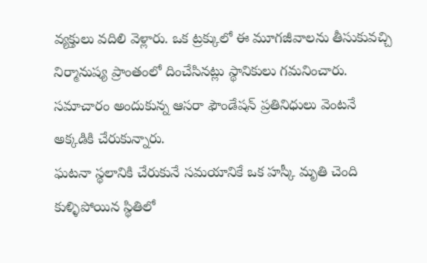వ్యక్తులు వదిలి వెళ్లారు. ఒక ట్రక్కులో ఈ మూగజీవాలను తీసుకువచ్చి నిర్మానుష్య ప్రాంతంలో దించేసినట్లు స్థానికులు గమనించారు. సమాచారం అందుకున్న ఆసరా ఫౌండేషన్ ప్రతినిధులు వెంటనే అక్కడికి చేరుకున్నారు.
ఘటనా స్థలానికి చేరుకునే సమయానికే ఒక హస్కీ మృతి చెంది కుళ్ళిపోయిన స్థితిలో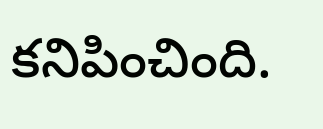కనిపించింది.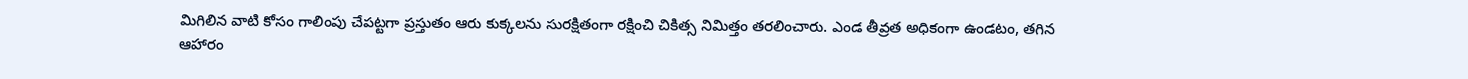మిగిలిన వాటి కోసం గాలింపు చేపట్టగా ప్రస్తుతం ఆరు కుక్కలను సురక్షితంగా రక్షించి చికిత్స నిమిత్తం తరలించారు. ఎండ తీవ్రత అధికంగా ఉండటం, తగిన ఆహారం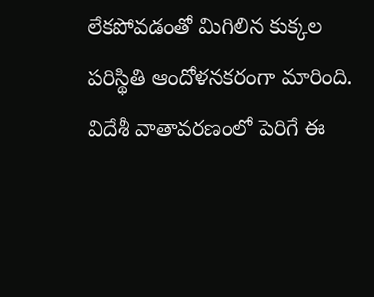లేకపోవడంతో మిగిలిన కుక్కల పరిస్థితి ఆందోళనకరంగా మారింది. విదేశీ వాతావరణంలో పెరిగే ఈ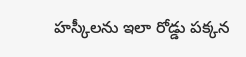హస్కీలను ఇలా రోడ్డు పక్కన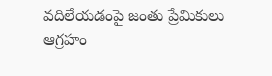వదిలేయడంపై జంతు ప్రేమికులు ఆగ్రహం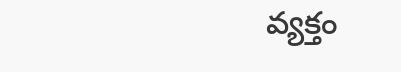వ్యక్తం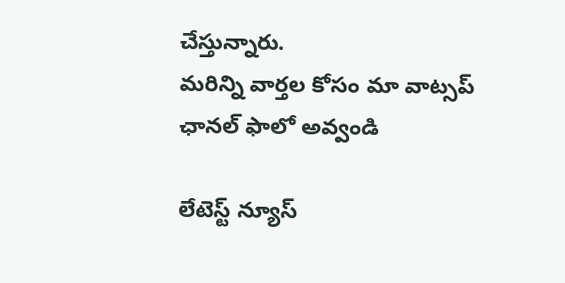చేస్తున్నారు.
మ‌రిన్ని వార్త‌ల కోసం మా వాట్స‌ప్ ఛాన‌ల్ ఫాలో అవ్వండి

లేటెస్ట్ న్యూస్‌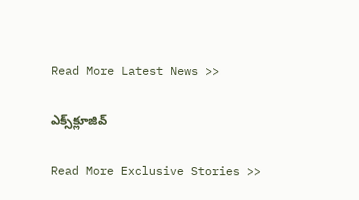Read More Latest News >>

ఎక్స్‌క్లూజివ్‌

Read More Exclusive Stories >>